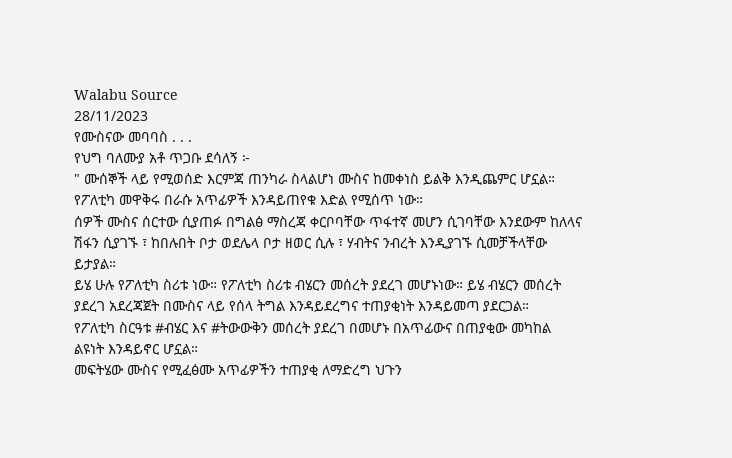Walabu Source
28/11/2023
የሙስናው መባባስ . . .
የህግ ባለሙያ አቶ ጥጋቡ ደሳለኝ ፦
" ሙሰኞች ላይ የሚወሰድ እርምጃ ጠንካራ ስላልሆነ ሙስና ከመቀነስ ይልቅ እንዲጨምር ሆኗል።
የፖለቲካ መዋቅሩ በራሱ አጥፊዎች እንዳይጠየቁ እድል የሚሰጥ ነው።
ሰዎች ሙስና ሰርተው ሲያጠፉ በግልፅ ማስረጃ ቀርቦባቸው ጥፋተኛ መሆን ሲገባቸው እንደውም ከለላና ሽፋን ሲያገኙ ፣ ከበሉበት ቦታ ወደሌላ ቦታ ዘወር ሲሉ ፣ ሃብትና ንብረት እንዲያገኙ ሲመቻችላቸው ይታያል።
ይሄ ሁሉ የፖለቲካ ስሪቱ ነው። የፖለቲካ ስሪቱ ብሄርን መሰረት ያደረገ መሆኑነው። ይሄ ብሄርን መሰረት ያደረገ አደረጃጀት በሙስና ላይ የሰላ ትግል እንዳይደረግና ተጠያቂነት እንዳይመጣ ያደርጋል።
የፖለቲካ ስርዓቱ #ብሄር እና #ትውውቅን መሰረት ያደረገ በመሆኑ በአጥፊውና በጠያቂው መካከል ልዩነት እንዳይኖር ሆኗል።
መፍትሄው ሙስና የሚፈፅሙ አጥፊዎችን ተጠያቂ ለማድረግ ህጉን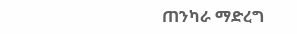ጠንካራ ማድረግ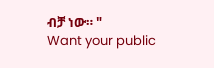ብቻ ነው። "
Want your public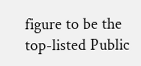figure to be the top-listed Public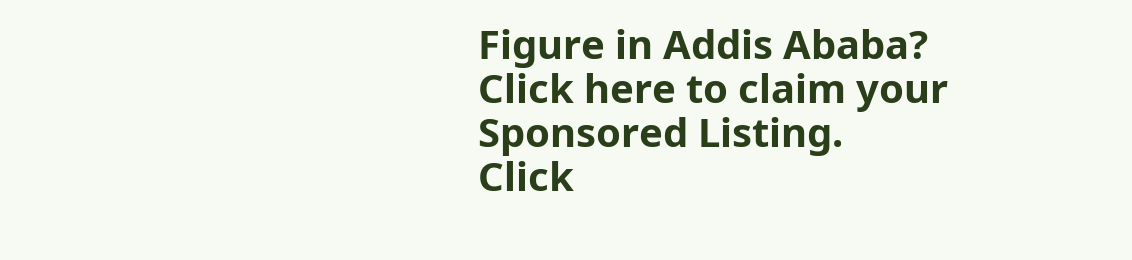Figure in Addis Ababa?
Click here to claim your Sponsored Listing.
Click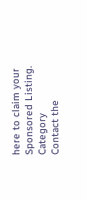here to claim your Sponsored Listing.
Category
Contact the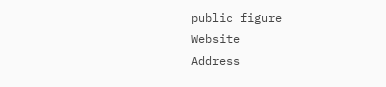public figure
Website
Address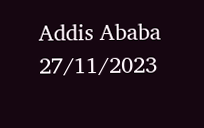Addis Ababa
27/11/2023